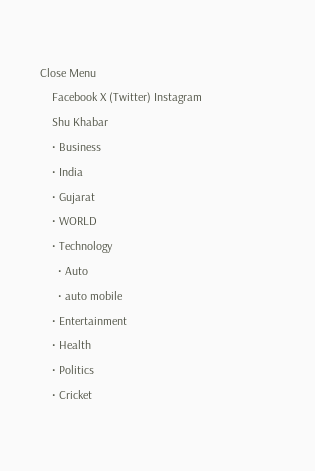Close Menu
    Facebook X (Twitter) Instagram
    Shu Khabar
    • Business
    • India
    • Gujarat
    • WORLD
    • Technology
      • Auto
      • auto mobile
    • Entertainment
    • Health
    • Politics
    • Cricket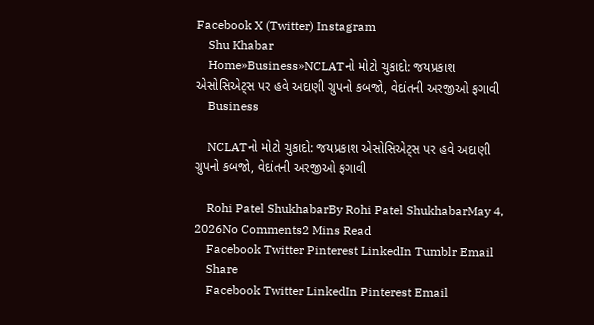Facebook X (Twitter) Instagram
    Shu Khabar
    Home»Business»NCLATનો મોટો ચુકાદો: જયપ્રકાશ એસોસિએટ્સ પર હવે અદાણી ગ્રુપનો કબજો, વેદાંતની અરજીઓ ફગાવી
    Business

    NCLATનો મોટો ચુકાદો: જયપ્રકાશ એસોસિએટ્સ પર હવે અદાણી ગ્રુપનો કબજો, વેદાંતની અરજીઓ ફગાવી

    Rohi Patel ShukhabarBy Rohi Patel ShukhabarMay 4, 2026No Comments2 Mins Read
    Facebook Twitter Pinterest LinkedIn Tumblr Email
    Share
    Facebook Twitter LinkedIn Pinterest Email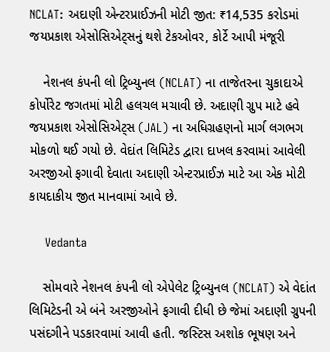NCLAT: અદાણી એન્ટરપ્રાઈઝની મોટી જીત: ₹14,535 કરોડમાં જયપ્રકાશ એસોસિએટ્સનું થશે ટેકઓવર, કોર્ટે આપી મંજૂરી

    નેશનલ કંપની લો ટ્રિબ્યુનલ (NCLAT) ના તાજેતરના ચુકાદાએ કોર્પોરેટ જગતમાં મોટી હલચલ મચાવી છે. અદાણી ગ્રુપ માટે હવે જયપ્રકાશ એસોસિએટ્સ (JAL) ના અધિગ્રહણનો માર્ગ લગભગ મોકળો થઈ ગયો છે. વેદાંત લિમિટેડ દ્વારા દાખલ કરવામાં આવેલી અરજીઓ ફગાવી દેવાતા અદાણી એન્ટરપ્રાઈઝ માટે આ એક મોટી કાયદાકીય જીત માનવામાં આવે છે.

    Vedanta

    સોમવારે નેશનલ કંપની લો એપેલેટ ટ્રિબ્યુનલ (NCLAT) એ વેદાંત લિમિટેડની એ બંને અરજીઓને ફગાવી દીધી છે જેમાં અદાણી ગ્રુપની પસંદગીને પડકારવામાં આવી હતી. જસ્ટિસ અશોક ભૂષણ અને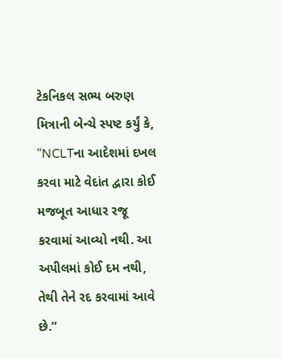ટેકનિકલ સભ્ય બરુણ મિત્રાની બેન્ચે સ્પષ્ટ કર્યું કે, “NCLTના આદેશમાં દખલ કરવા માટે વેદાંત દ્વારા કોઈ મજબૂત આધાર રજૂ કરવામાં આવ્યો નથી. આ અપીલમાં કોઈ દમ નથી, તેથી તેને રદ કરવામાં આવે છે.”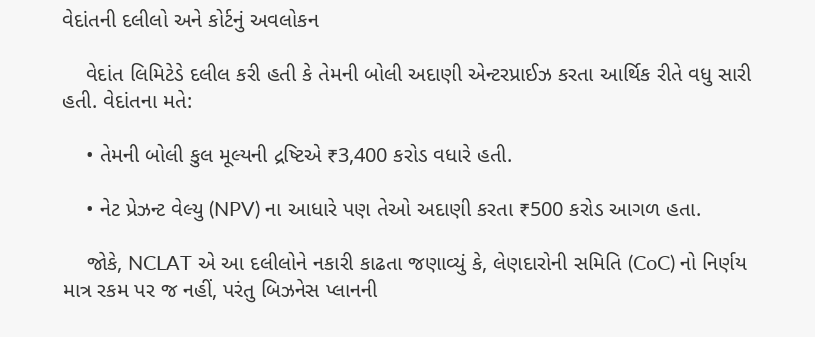વેદાંતની દલીલો અને કોર્ટનું અવલોકન

    વેદાંત લિમિટેડે દલીલ કરી હતી કે તેમની બોલી અદાણી એન્ટરપ્રાઈઝ કરતા આર્થિક રીતે વધુ સારી હતી. વેદાંતના મતે:

    • તેમની બોલી કુલ મૂલ્યની દ્રષ્ટિએ ₹3,400 કરોડ વધારે હતી.

    • નેટ પ્રેઝન્ટ વેલ્યુ (NPV) ના આધારે પણ તેઓ અદાણી કરતા ₹500 કરોડ આગળ હતા.

    જોકે, NCLAT એ આ દલીલોને નકારી કાઢતા જણાવ્યું કે, લેણદારોની સમિતિ (CoC) નો નિર્ણય માત્ર રકમ પર જ નહીં, પરંતુ બિઝનેસ પ્લાનની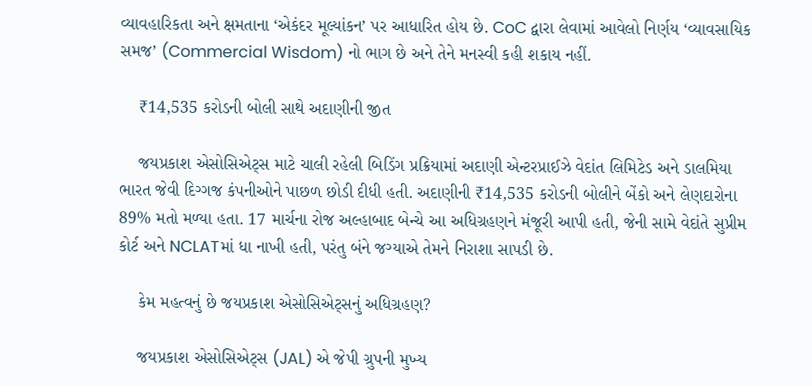વ્યાવહારિકતા અને ક્ષમતાના ‘એકંદર મૂલ્યાંકન’ પર આધારિત હોય છે. CoC દ્વારા લેવામાં આવેલો નિર્ણય ‘વ્યાવસાયિક સમજ’ (Commercial Wisdom) નો ભાગ છે અને તેને મનસ્વી કહી શકાય નહીં.

    ₹14,535 કરોડની બોલી સાથે અદાણીની જીત

    જયપ્રકાશ એસોસિએટ્સ માટે ચાલી રહેલી બિડિંગ પ્રક્રિયામાં અદાણી એન્ટરપ્રાઈઝે વેદાંત લિમિટેડ અને ડાલમિયા ભારત જેવી દિગ્ગજ કંપનીઓને પાછળ છોડી દીધી હતી. અદાણીની ₹14,535 કરોડની બોલીને બેંકો અને લેણદારોના 89% મતો મળ્યા હતા. 17 માર્ચના રોજ અલ્હાબાદ બેન્ચે આ અધિગ્રહણને મંજૂરી આપી હતી, જેની સામે વેદાંતે સુપ્રીમ કોર્ટ અને NCLATમાં ધા નાખી હતી, પરંતુ બંને જગ્યાએ તેમને નિરાશા સાપડી છે.

    કેમ મહત્વનું છે જયપ્રકાશ એસોસિએટ્સનું અધિગ્રહણ?

    જયપ્રકાશ એસોસિએટ્સ (JAL) એ જેપી ગ્રુપની મુખ્ય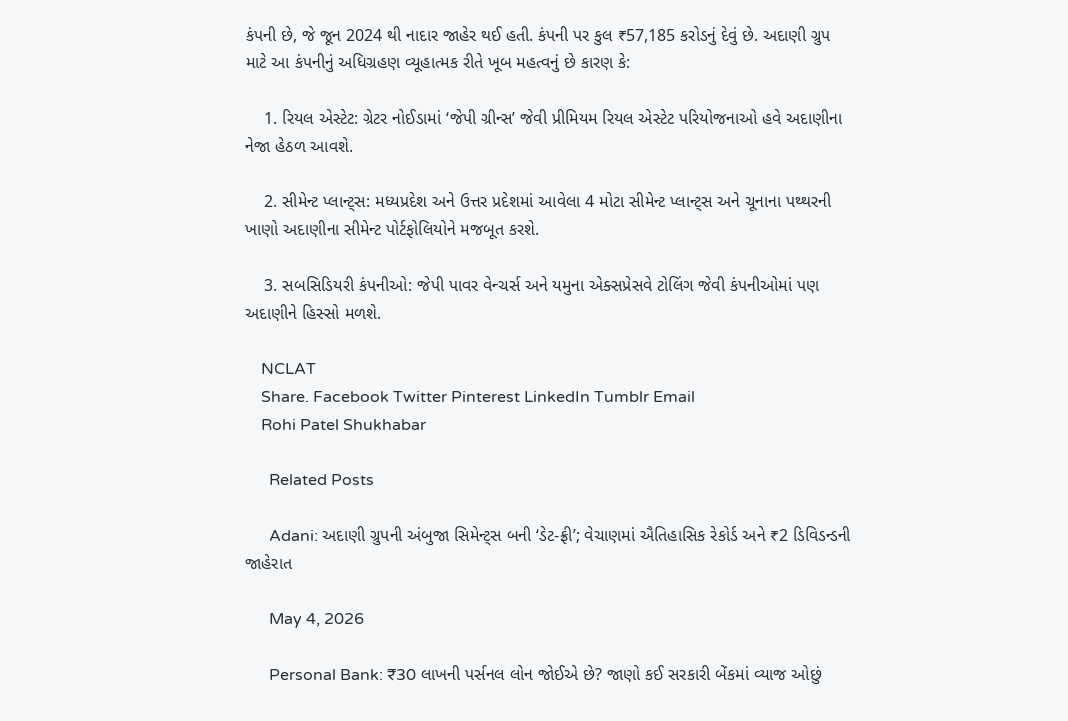કંપની છે, જે જૂન 2024 થી નાદાર જાહેર થઈ હતી. કંપની પર કુલ ₹57,185 કરોડનું દેવું છે. અદાણી ગ્રુપ માટે આ કંપનીનું અધિગ્રહણ વ્યૂહાત્મક રીતે ખૂબ મહત્વનું છે કારણ કે:

    1. રિયલ એસ્ટેટ: ગ્રેટર નોઈડામાં ‘જેપી ગ્રીન્સ’ જેવી પ્રીમિયમ રિયલ એસ્ટેટ પરિયોજનાઓ હવે અદાણીના નેજા હેઠળ આવશે.

    2. સીમેન્ટ પ્લાન્ટ્સ: મધ્યપ્રદેશ અને ઉત્તર પ્રદેશમાં આવેલા 4 મોટા સીમેન્ટ પ્લાન્ટ્સ અને ચૂનાના પથ્થરની ખાણો અદાણીના સીમેન્ટ પોર્ટફોલિયોને મજબૂત કરશે.

    3. સબસિડિયરી કંપનીઓ: જેપી પાવર વેન્ચર્સ અને યમુના એક્સપ્રેસવે ટોલિંગ જેવી કંપનીઓમાં પણ અદાણીને હિસ્સો મળશે.

    NCLAT
    Share. Facebook Twitter Pinterest LinkedIn Tumblr Email
    Rohi Patel Shukhabar

      Related Posts

      Adani: અદાણી ગ્રુપની અંબુજા સિમેન્ટ્સ બની ‘ડેટ-ફ્રી’; વેચાણમાં ઐતિહાસિક રેકોર્ડ અને ₹2 ડિવિડન્ડની જાહેરાત

      May 4, 2026

      Personal Bank: ₹30 લાખની પર્સનલ લોન જોઈએ છે? જાણો કઈ સરકારી બેંકમાં વ્યાજ ઓછું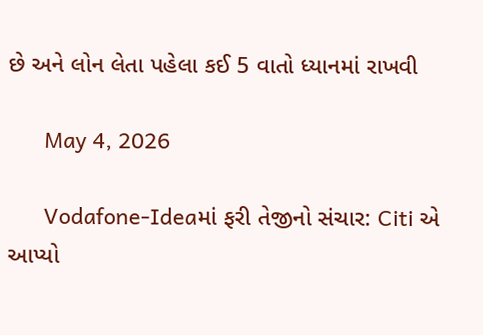છે અને લોન લેતા પહેલા કઈ 5 વાતો ધ્યાનમાં રાખવી

      May 4, 2026

      Vodafone-Ideaમાં ફરી તેજીનો સંચાર: Citi એ આપ્યો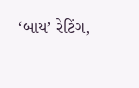‘બાય’ રેટિંગ,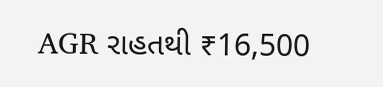AGR રાહતથી ₹16,500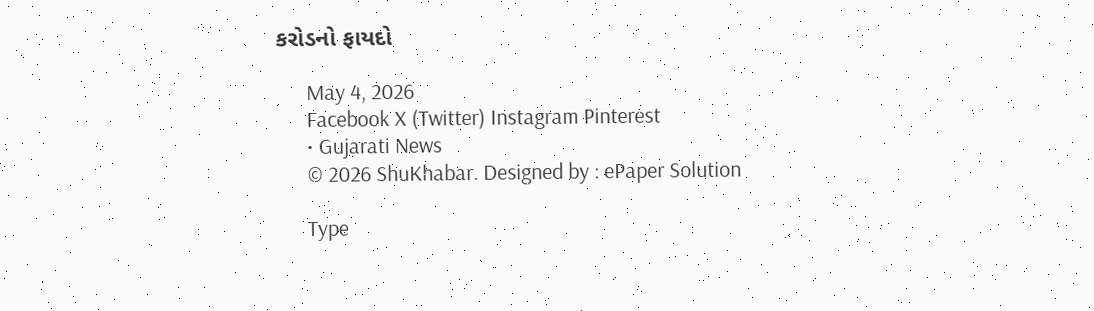કરોડનો ફાયદો

      May 4, 2026
      Facebook X (Twitter) Instagram Pinterest
      • Gujarati News
      © 2026 ShuKhabar. Designed by : ePaper Solution

      Type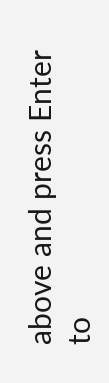above and press Enter to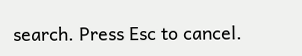search. Press Esc to cancel.